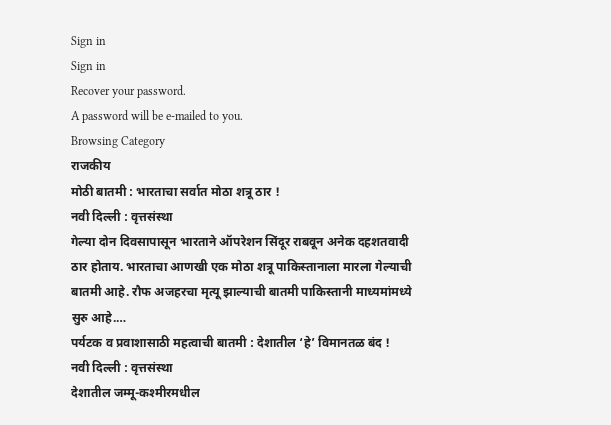Sign in
Sign in
Recover your password.
A password will be e-mailed to you.
Browsing Category
राजकीय
मोठी बातमी : भारताचा सर्वात मोठा शत्रू ठार !
नवी दिल्ली : वृत्तसंस्था
गेल्या दोन दिवसापासून भारताने ऑपरेशन सिंदूर राबवून अनेक दहशतवादी ठार होताय. भारताचा आणखी एक मोठा शत्रू पाकिस्तानाला मारला गेल्याची बातमी आहे. रौफ अजहरचा मृत्यू झाल्याची बातमी पाकिस्तानी माध्यमांमध्ये सुरु आहे.…
पर्यटक व प्रवाशासाठी महत्वाची बातमी : देशातील ‘हे’ विमानतळ बंद !
नवी दिल्ली : वृत्तसंस्था
देशातील जम्मू-कश्मीरमधील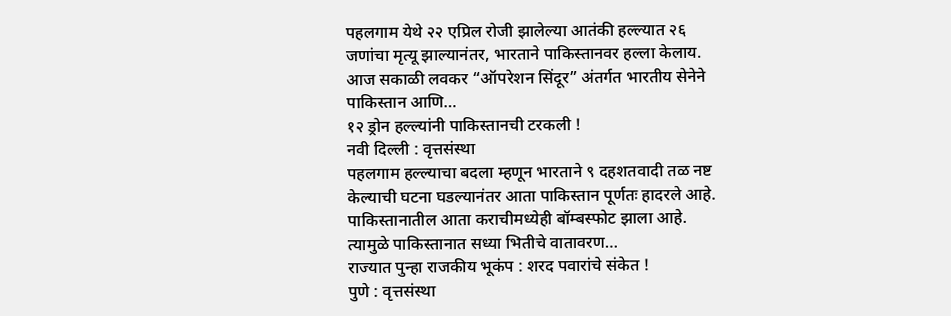पहलगाम येथे २२ एप्रिल रोजी झालेल्या आतंकी हल्ल्यात २६ जणांचा मृत्यू झाल्यानंतर, भारताने पाकिस्तानवर हल्ला केलाय. आज सकाळी लवकर “ऑपरेशन सिंदूर” अंतर्गत भारतीय सेनेने पाकिस्तान आणि…
१२ ड्रोन हल्ल्यांनी पाकिस्तानची टरकली !
नवी दिल्ली : वृत्तसंस्था
पहलगाम हल्ल्याचा बदला म्हणून भारताने ९ दहशतवादी तळ नष्ट केल्याची घटना घडल्यानंतर आता पाकिस्तान पूर्णतः हादरले आहे. पाकिस्तानातील आता कराचीमध्येही बॉम्बस्फोट झाला आहे. त्यामुळे पाकिस्तानात सध्या भितीचे वातावरण…
राज्यात पुन्हा राजकीय भूकंप : शरद पवारांचे संकेत !
पुणे : वृत्तसंस्था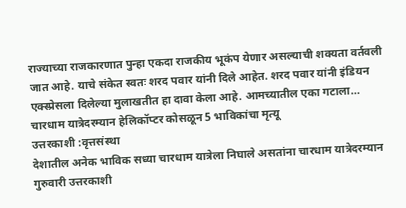राज्याच्या राजकारणात पुन्हा एकदा राजकीय भूकंप येणार असल्याची शक्यता वर्तवली जात आहे. याचे संकेत स्वतः शरद पवार यांनी दिले आहेत. शरद पवार यांनी इंडियन एक्स्प्रेसला दिलेल्या मुलाखतीत हा दावा केला आहे. आमच्यातील एका गटाला…
चारधाम यात्रेदरम्यान हेलिकॉप्टर कोसळून 5 भाविकांचा मृत्यू
उत्तरकाशी :वृत्तसंस्था
देशातील अनेक भाविक सध्या चारधाम यात्रेला निघाले असतांना चारधाम यात्रेदरम्यान गुरुवारी उत्तरकाशी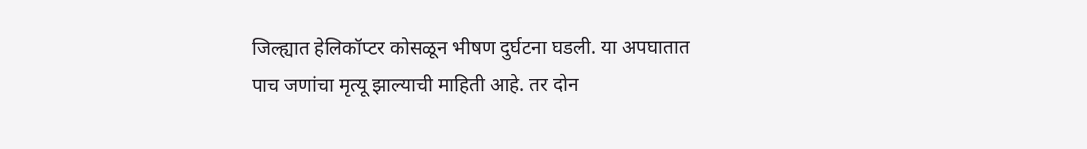जिल्ह्यात हेलिकॉप्टर कोसळून भीषण दुर्घटना घडली. या अपघातात पाच जणांचा मृत्यू झाल्याची माहिती आहे. तर दोन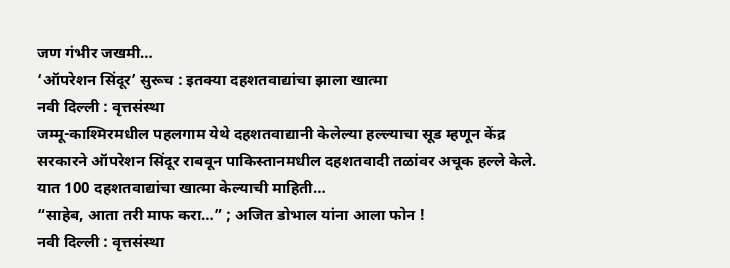जण गंभीर जखमी…
‘ऑपरेशन सिंदूर’ सुरूच : इतक्या दहशतवाद्यांचा झाला खात्मा
नवी दिल्ली : वृत्तसंस्था
जम्मू-काश्मिरमधील पहलगाम येथे दहशतवाद्यानी केलेल्या हल्ल्याचा सूड म्हणून केंद्र सरकारने ऑपरेशन सिंदूर राबवून पाकिस्तानमधील दहशतवादी तळांवर अचूक हल्ले केले. यात 100 दहशतवाद्यांचा खात्मा केल्याची माहिती…
“साहेब, आता तरी माफ करा…” ; अजित डोभाल यांना आला फोन !
नवी दिल्ली : वृत्तसंस्था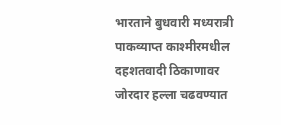भारताने बुधवारी मध्यरात्री पाकव्याप्त काश्मीरमधील दहशतवादी ठिकाणावर जोरदार हल्ला चढवण्यात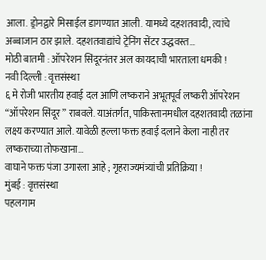आला. ड्रोनद्वारे मिसाईल डागण्यात आली. यामध्ये दहशतवादी, त्यांचे अब्बाजान ठार झाले. दहशतवाद्यांचे ट्रेनिंग सेंटर उद्धवस्त…
मोठी बातमी : ऑपरेशन सिंदूरनंतर अल कायदाची भारताला धमकी !
नवी दिल्ली : वृत्तसंस्था
६ मे रोजी भारतीय हवाई दल आणि लष्कराने अभूतपूर्व लष्करी ऑपरेशन “ऑपरेशन सिंदूर” राबवले. याअंतर्गत, पाकिस्तानमधील दहशतवादी तळांना लक्ष्य करण्यात आले. यावेळी हल्ला फक्त हवाई दलाने केला नाही तर लष्कराच्या तोफखाना…
वाघाने फक्त पंजा उगारला आहे ; गृहराज्यमंत्र्यांची प्रतिक्रिया !
मुंबई : वृत्तसंस्था
पहलगाम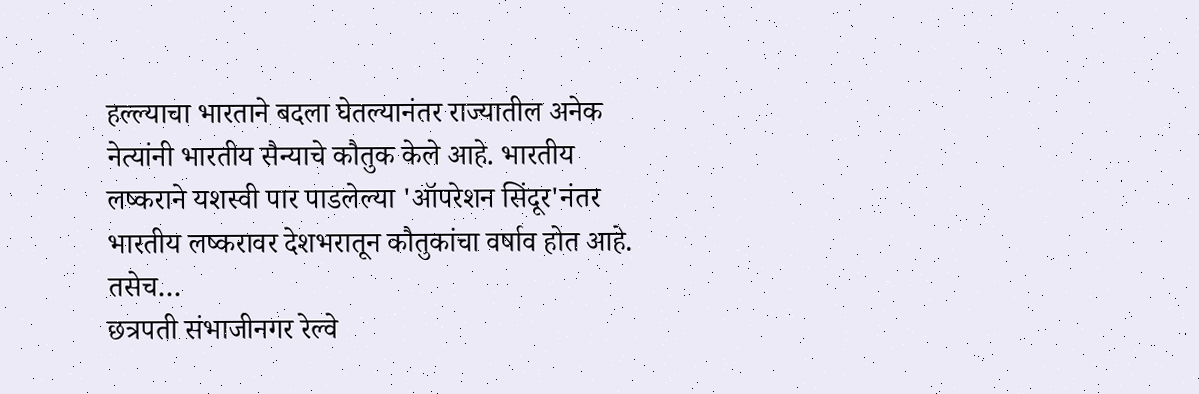हल्ल्याचा भारताने बदला घेतल्यानंतर राज्यातील अनेक नेत्यांनी भारतीय सैन्याचे कौतुक केले आहे. भारतीय लष्कराने यशस्वी पार पाडलेल्या 'ऑपरेशन सिंदूर'नंतर भारतीय लष्करावर देशभरातून कौतुकांचा वर्षाव होत आहे. तसेच…
छत्रपती संभाजीनगर रेल्वे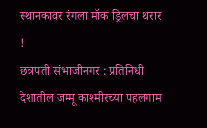स्थानकावर रंगला मॉक ड्रिलचा थरार !
छत्रपती संभाजीनगर : प्रतिनिधी
देशातील जम्मू काश्मीरच्या पहलगाम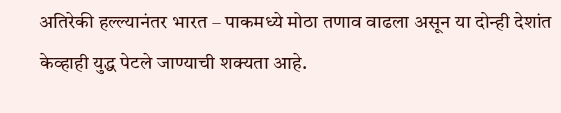अतिरेकी हल्ल्यानंतर भारत – पाकमध्ये मोठा तणाव वाढला असून या दोन्ही देशांत केव्हाही युद्ध पेटले जाण्याची शक्यता आहे.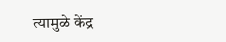त्यामुळे केंद्र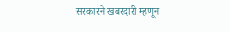सरकारने खबरदारी म्हणून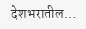देशभरातील…